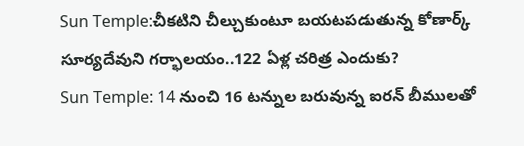Sun Temple:చీకటిని చీల్చుకుంటూ బయటపడుతున్న కోణార్క్ సూర్యదేవుని గర్భాలయం..122 ఏళ్ల చరిత్ర ఎందుకు?
Sun Temple: 14 నుంచి 16 టన్నుల బరువున్న ఐరన్ బీములతో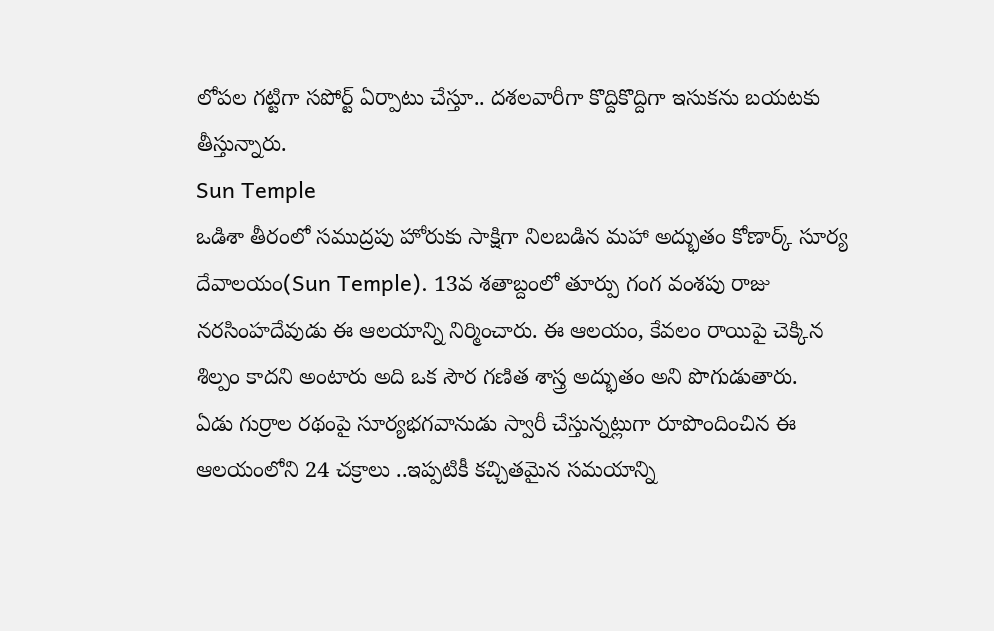లోపల గట్టిగా సపోర్ట్ ఏర్పాటు చేస్తూ.. దశలవారీగా కొద్దికొద్దిగా ఇసుకను బయటకు తీస్తున్నారు.
Sun Temple
ఒడిశా తీరంలో సముద్రపు హోరుకు సాక్షిగా నిలబడిన మహా అద్భుతం కోణార్క్ సూర్య దేవాలయం(Sun Temple). 13వ శతాబ్దంలో తూర్పు గంగ వంశపు రాజు నరసింహదేవుడు ఈ ఆలయాన్ని నిర్మించారు. ఈ ఆలయం, కేవలం రాయిపై చెక్కిన శిల్పం కాదని అంటారు అది ఒక సౌర గణిత శాస్త్ర అద్భుతం అని పొగుడుతారు.
ఏడు గుర్రాల రథంపై సూర్యభగవానుడు స్వారీ చేస్తున్నట్లుగా రూపొందించిన ఈ ఆలయంలోని 24 చక్రాలు ..ఇప్పటికీ కచ్చితమైన సమయాన్ని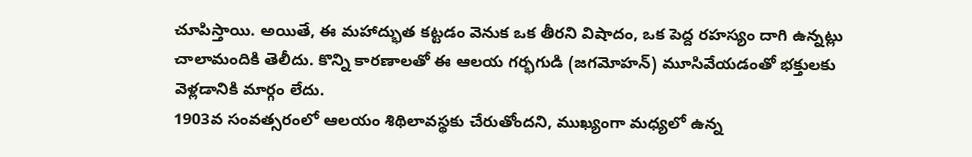చూపిస్తాయి. అయితే, ఈ మహాద్భుత కట్టడం వెనుక ఒక తీరని విషాదం, ఒక పెద్ద రహస్యం దాగి ఉన్నట్లు చాలామందికి తెలీదు. కొన్ని కారణాలతో ఈ ఆలయ గర్భగుడి (జగమోహన్) మూసివేయడంతో భక్తులకు వెళ్లడానికి మార్గం లేదు.
1903వ సంవత్సరంలో ఆలయం శిథిలావస్థకు చేరుతోందని, ముఖ్యంగా మధ్యలో ఉన్న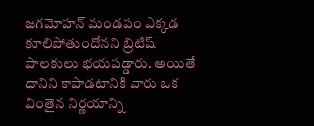జగమోహన్ మండపం ఎక్కడ కూలిపోతుందోనని బ్రిటిష్ పాలకులు భయపడ్డారు. అయితే దానిని కాపాడటానికి వారు ఒక వింతైన నిర్ణయాన్ని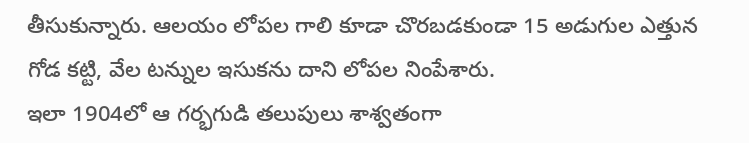తీసుకున్నారు. ఆలయం లోపల గాలి కూడా చొరబడకుండా 15 అడుగుల ఎత్తున గోడ కట్టి, వేల టన్నుల ఇసుకను దాని లోపల నింపేశారు.
ఇలా 1904లో ఆ గర్భగుడి తలుపులు శాశ్వతంగా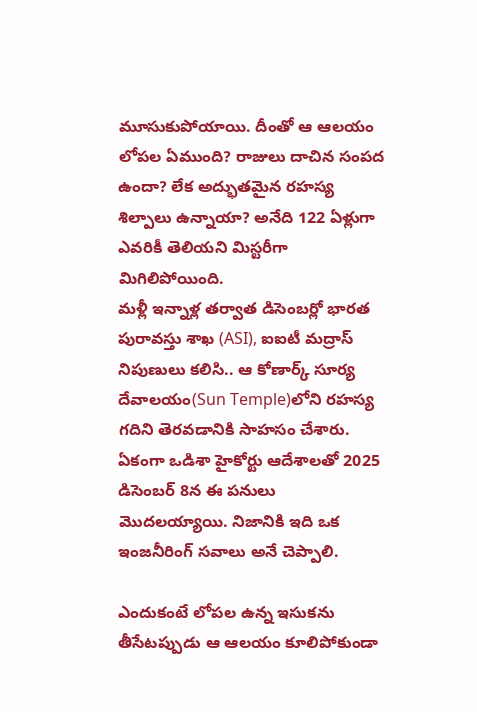మూసుకుపోయాయి. దీంతో ఆ ఆలయం లోపల ఏముంది? రాజులు దాచిన సంపద ఉందా? లేక అద్భుతమైన రహస్య శిల్పాలు ఉన్నాయా? అనేది 122 ఏళ్లుగా ఎవరికీ తెలియని మిస్టరీగా మిగిలిపోయింది.
మళ్లీ ఇన్నాళ్ల తర్వాత డిసెంబర్లో భారత పురావస్తు శాఖ (ASI), ఐఐటీ మద్రాస్ నిపుణులు కలిసి.. ఆ కోణార్క్ సూర్య దేవాలయం(Sun Temple)లోని రహస్య గదిని తెరవడానికి సాహసం చేశారు. ఏకంగా ఒడిశా హైకోర్టు ఆదేశాలతో 2025 డిసెంబర్ 8న ఈ పనులు మొదలయ్యాయి. నిజానికి ఇది ఒక ఇంజనీరింగ్ సవాలు అనే చెప్పాలి.

ఎందుకంటే లోపల ఉన్న ఇసుకను తీసేటప్పుడు ఆ ఆలయం కూలిపోకుండా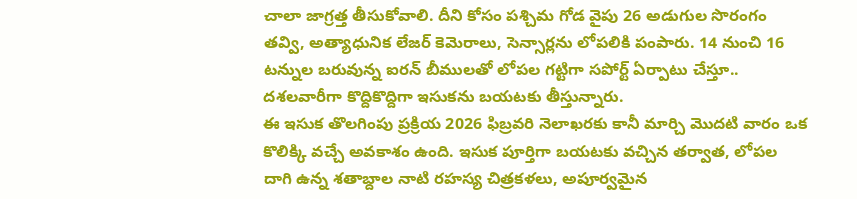చాలా జాగ్రత్త తీసుకోవాలి. దీని కోసం పశ్చిమ గోడ వైపు 26 అడుగుల సొరంగం తవ్వి, అత్యాధునిక లేజర్ కెమెరాలు, సెన్సార్లను లోపలికి పంపారు. 14 నుంచి 16 టన్నుల బరువున్న ఐరన్ బీములతో లోపల గట్టిగా సపోర్ట్ ఏర్పాటు చేస్తూ.. దశలవారీగా కొద్దికొద్దిగా ఇసుకను బయటకు తీస్తున్నారు.
ఈ ఇసుక తొలగింపు ప్రక్రియ 2026 ఫిబ్రవరి నెలాఖరకు కానీ మార్చి మొదటి వారం ఒక కొలిక్కి వచ్చే అవకాశం ఉంది. ఇసుక పూర్తిగా బయటకు వచ్చిన తర్వాత, లోపల దాగి ఉన్న శతాబ్దాల నాటి రహస్య చిత్రకళలు, అపూర్వమైన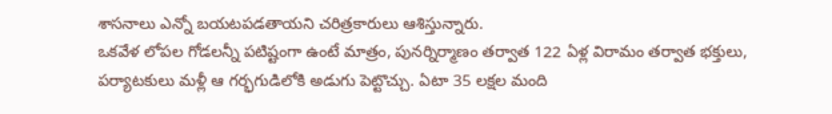శాసనాలు ఎన్నో బయటపడతాయని చరిత్రకారులు ఆశిస్తున్నారు.
ఒకవేళ లోపల గోడలన్నీ పటిష్టంగా ఉంటే మాత్రం, పునర్నిర్మాణం తర్వాత 122 ఏళ్ల విరామం తర్వాత భక్తులు, పర్యాటకులు మళ్లీ ఆ గర్భగుడిలోకి అడుగు పెట్టొచ్చు. ఏటా 35 లక్షల మంది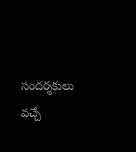సందర్శకులు వచ్చే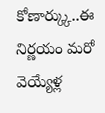కోణార్క్కు..ఈ నిర్ణయం మరో వెయ్యేళ్ల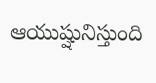ఆయుష్షునిస్తుంది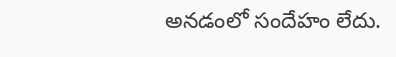అనడంలో సందేహం లేదు.